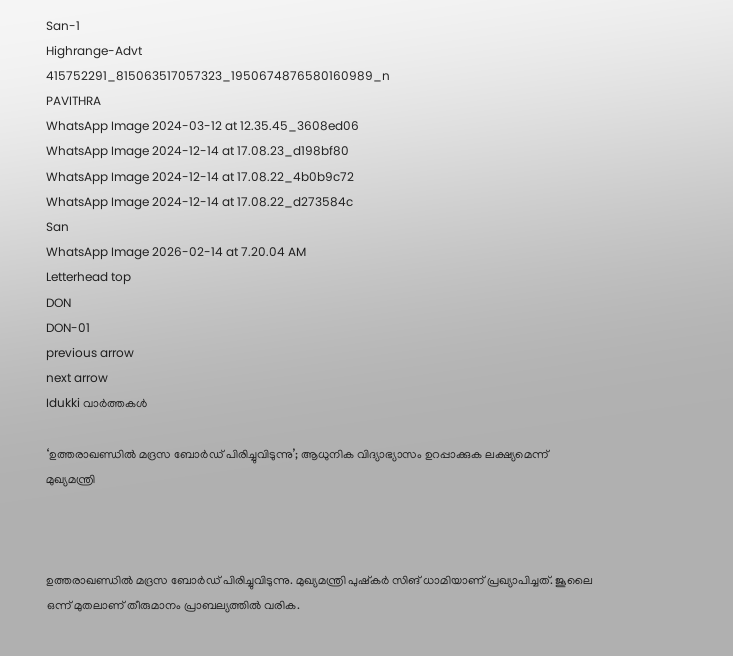San-1
Highrange-Advt
415752291_815063517057323_1950674876580160989_n
PAVITHRA
WhatsApp Image 2024-03-12 at 12.35.45_3608ed06
WhatsApp Image 2024-12-14 at 17.08.23_d198bf80
WhatsApp Image 2024-12-14 at 17.08.22_4b0b9c72
WhatsApp Image 2024-12-14 at 17.08.22_d273584c
San
WhatsApp Image 2026-02-14 at 7.20.04 AM
Letterhead top
DON
DON-01
previous arrow
next arrow
Idukki വാര്‍ത്തകള്‍

‘ഉത്തരാഖണ്ഡിൽ മദ്രസ ബോർഡ് പിരിച്ചുവിടുന്നു’; ആധുനിക വിദ്യാഭ്യാസം ഉറപ്പാക്കുക ലക്ഷ്യമെന്ന് മുഖ്യമന്ത്രി



ഉത്തരാഖണ്ഡിൽ മദ്രസ ബോർഡ് പിരിച്ചുവിടുന്നു. മുഖ്യമന്ത്രി പുഷ്കർ സിങ് ധാമിയാണ് പ്രഖ്യാപിച്ചത്. ജൂലൈ ഒന്ന് മുതലാണ് തീരുമാനം പ്രാബല്യത്തിൽ വരിക.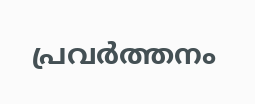പ്രവർത്തനം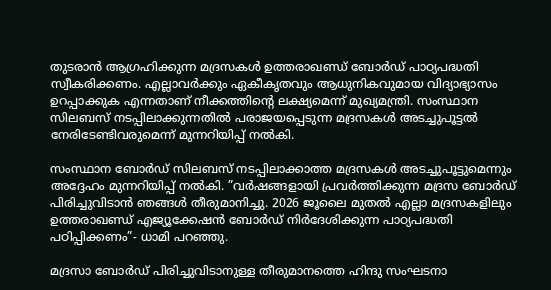തുടരാൻ ആഗ്രഹിക്കുന്ന മദ്രസകൾ ഉത്തരാഖണ്ഡ് ബോർഡ് പാഠ്യപദ്ധതി സ്വീകരിക്കണം. എല്ലാവർക്കും ഏകീകൃതവും ആധുനികവുമായ വിദ്യാഭ്യാസം ഉറപ്പാക്കുക എന്നതാണ് നീക്കത്തിന്റെ ലക്ഷ്യമെന്ന് മുഖ്യമന്ത്രി. സംസ്ഥാന സിലബസ് നടപ്പിലാക്കുന്നതിൽ പരാജയപ്പെടുന്ന മദ്രസകൾ അടച്ചുപൂട്ടൽ നേരിടേണ്ടിവരുമെന്ന് മുന്നറിയിപ്പ് നൽകി.

സംസ്ഥാന ബോർഡ് സിലബസ് നടപ്പിലാക്കാത്ത മദ്രസകൾ അടച്ചുപൂട്ടുമെന്നും അദ്ദേഹം മുന്നറിയിപ്പ് നൽകി. ”വർഷങ്ങളായി പ്രവർത്തിക്കുന്ന മദ്രസ ബോർഡ് പിരിച്ചുവിടാൻ ഞങ്ങൾ തീരുമാനിച്ചു. 2026 ജൂലൈ മുതൽ എല്ലാ മദ്രസകളിലും ഉത്തരാഖണ്ഡ് എജ്യൂക്കേഷൻ ബോർഡ് നിർദേശിക്കുന്ന പാഠ്യപദ്ധതി പഠിപ്പിക്കണം”- ധാമി പറഞ്ഞു.

മദ്രസാ ബോർഡ് പിരിച്ചുവിടാനുള്ള തീരുമാനത്തെ ഹിന്ദു സംഘടനാ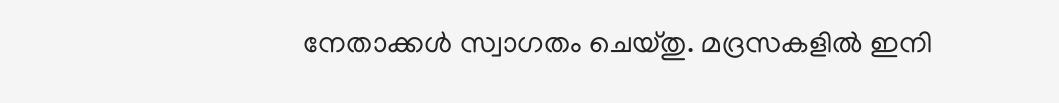നേതാക്കൾ സ്വാഗതം ചെയ്തു. മദ്രസകളിൽ ഇനി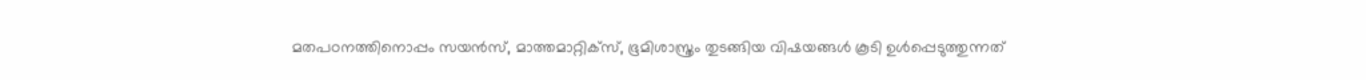മതപഠനത്തിനൊപ്പം സയൻസ്, മാത്തമാറ്റിക്‌സ്, ഭൂമിശാസ്ത്രം തുടങ്ങിയ വിഷയങ്ങൾ കൂടി ഉൾപ്പെടുത്തുന്നത്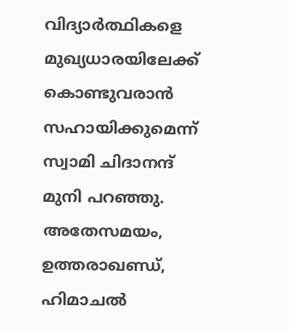വിദ്യാർത്ഥികളെ മുഖ്യധാരയിലേക്ക് കൊണ്ടുവരാൻ സഹായിക്കുമെന്ന് സ്വാമി ചിദാനന്ദ് മുനി പറഞ്ഞു. അതേസമയം, ഉത്തരാഖണ്ഡ്, ഹിമാചൽ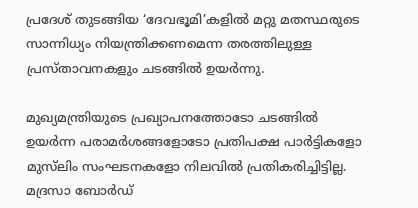പ്രദേശ് തുടങ്ങിയ ‘ദേവഭൂമി’കളിൽ മറ്റു മതസ്ഥരുടെ സാന്നിധ്യം നിയന്ത്രിക്കണമെന്ന തരത്തിലുള്ള പ്രസ്താവനകളും ചടങ്ങിൽ ഉയർന്നു.

മുഖ്യമന്ത്രിയുടെ പ്രഖ്യാപനത്തോടോ ചടങ്ങിൽ ഉയർന്ന പരാമർശങ്ങളോടോ പ്രതിപക്ഷ പാർട്ടികളോ മുസ്‌ലിം സംഘടനകളോ നിലവിൽ പ്രതികരിച്ചിട്ടില്ല. മദ്രസാ ബോർഡ്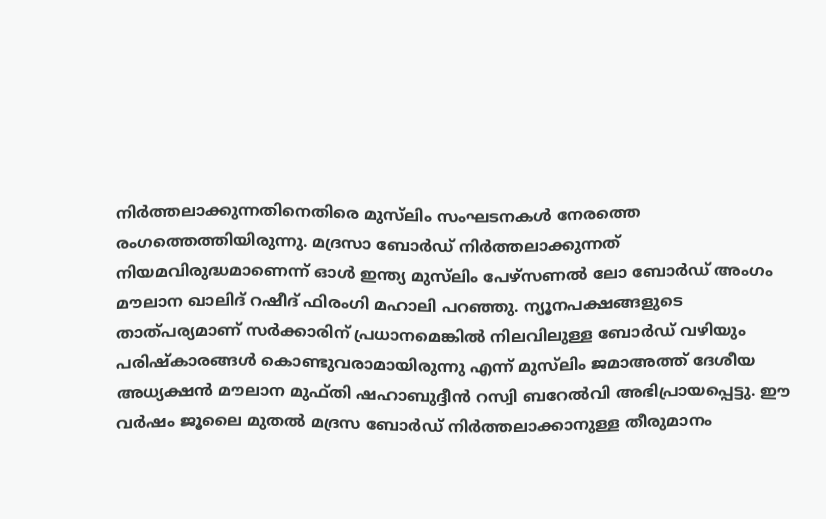നിർത്തലാക്കുന്നതിനെതിരെ മുസ്‌ലിം സംഘടനകൾ നേരത്തെ രംഗത്തെത്തിയിരുന്നു. മദ്രസാ ബോർഡ് നിർത്തലാക്കുന്നത് നിയമവിരുദ്ധമാണെന്ന് ഓൾ ഇന്ത്യ മുസ്‌ലിം പേഴ്‌സണൽ ലോ ബോർഡ് അംഗം മൗലാന ഖാലിദ് റഷീദ് ഫിരംഗി മഹാലി പറഞ്ഞു. ന്യൂനപക്ഷങ്ങളുടെ താത്പര്യമാണ് സർക്കാരിന് പ്രധാനമെങ്കിൽ നിലവിലുള്ള ബോർഡ് വഴിയും പരിഷ്‌കാരങ്ങൾ കൊണ്ടുവരാമായിരുന്നു എന്ന് മുസ്‌ലിം ജമാഅത്ത് ദേശീയ അധ്യക്ഷൻ മൗലാന മുഫ്തി ഷഹാബുദ്ദീൻ റസ്വി ബറേൽവി അഭിപ്രായപ്പെട്ടു. ഈ വർഷം ജൂലൈ മുതൽ മദ്രസ ബോർഡ് നിർത്തലാക്കാനുള്ള തീരുമാനം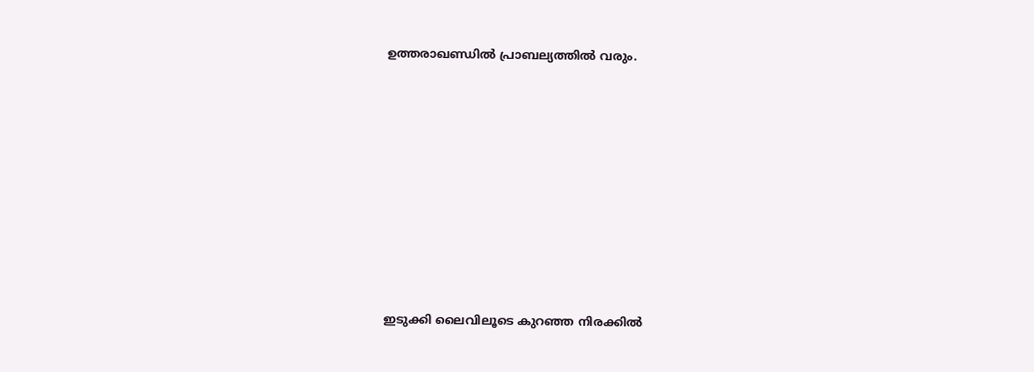ഉത്തരാഖണ്ഡിൽ പ്രാബല്യത്തിൽ വരും.










ഇടുക്കി ലൈവിലൂടെ കുറഞ്ഞ നിരക്കിൽ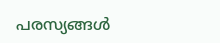പരസ്യങ്ങൾ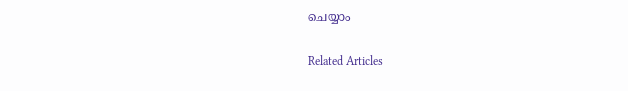ചെയ്യാം

Related Articles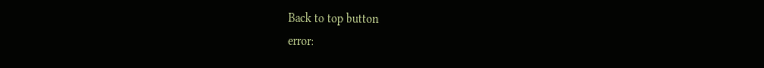Back to top button
error: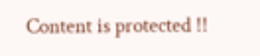Content is protected !!